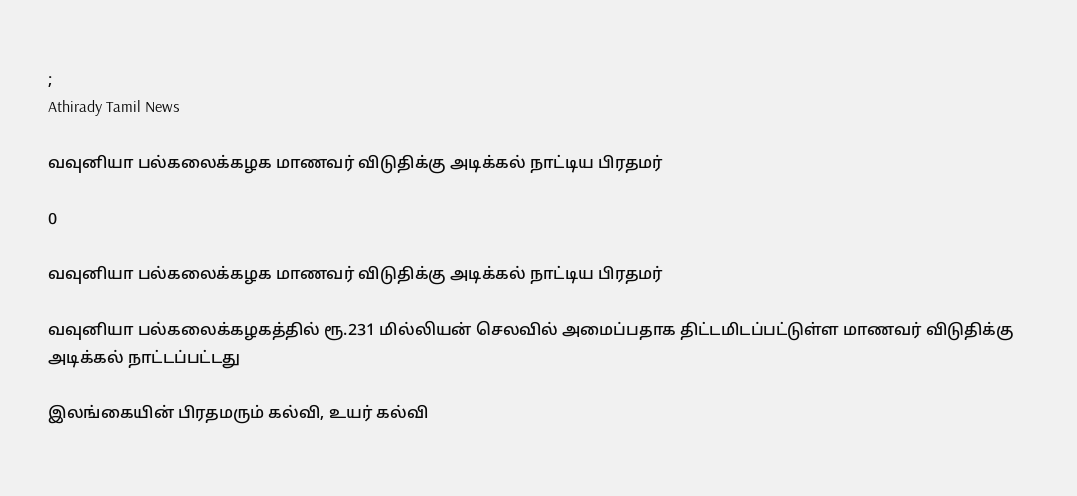;
Athirady Tamil News

வவுனியா பல்கலைக்கழக மாணவர் விடுதிக்கு அடிக்கல் நாட்டிய பிரதமர்

0

வவுனியா பல்கலைக்கழக மாணவர் விடுதிக்கு அடிக்கல் நாட்டிய பிரதமர்

வவுனியா பல்கலைக்கழகத்தில் ரூ.231 மில்லியன் செலவில் அமைப்பதாக திட்டமிடப்பட்டுள்ள மாணவர் விடுதிக்கு அடிக்கல் நாட்டப்பட்டது

இலங்கையின் பிரதமரும் கல்வி, உயர் கல்வி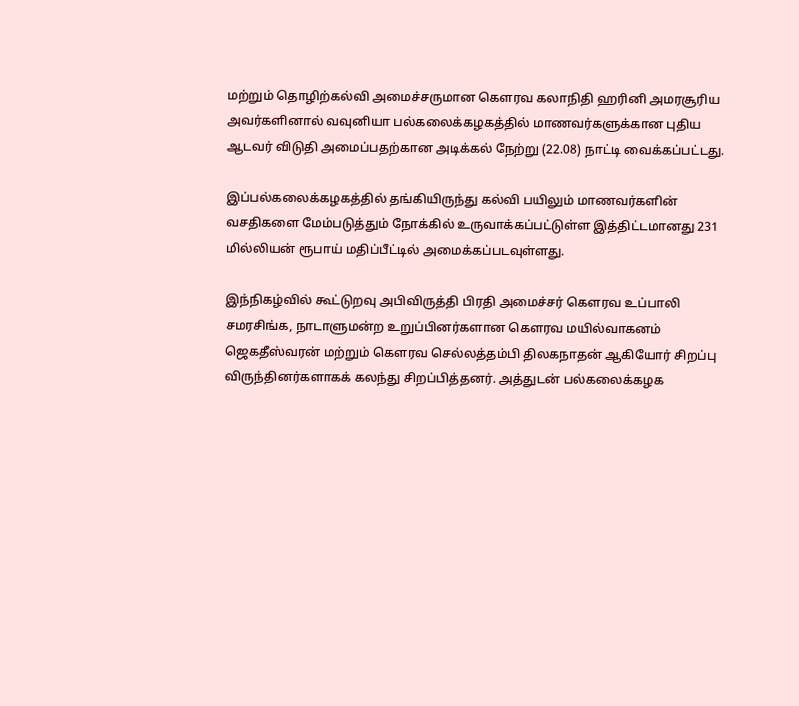மற்றும் தொழிற்கல்வி அமைச்சருமான கௌரவ கலாநிதி ஹரினி அமரசூரிய அவர்களினால் வவுனியா பல்கலைக்கழகத்தில் மாணவர்களுக்கான புதிய ஆடவர் விடுதி அமைப்பதற்கான அடிக்கல் நேற்று (22.08) நாட்டி வைக்கப்பட்டது.

இப்பல்கலைக்கழகத்தில் தங்கியிருந்து கல்வி பயிலும் மாணவர்களின் வசதிகளை மேம்படுத்தும் நோக்கில் உருவாக்கப்பட்டுள்ள இத்திட்டமானது 231 மில்லியன் ரூபாய் மதிப்பீட்டில் அமைக்கப்படவுள்ளது.

இந்நிகழ்வில் கூட்டுறவு அபிவிருத்தி பிரதி அமைச்சர் கௌரவ உப்பாலி சமரசிங்க, நாடாளுமன்ற உறுப்பினர்களான கௌரவ மயில்வாகனம் ஜெகதீஸ்வரன் மற்றும் கௌரவ செல்லத்தம்பி திலகநாதன் ஆகியோர் சிறப்பு விருந்தினர்களாகக் கலந்து சிறப்பித்தனர். அத்துடன் பல்கலைக்கழக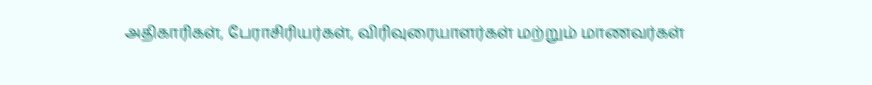அதிகாரிகள், பேராசிரியர்கள், விரிவுரையாளர்கள் மற்றும் மாணவர்கள்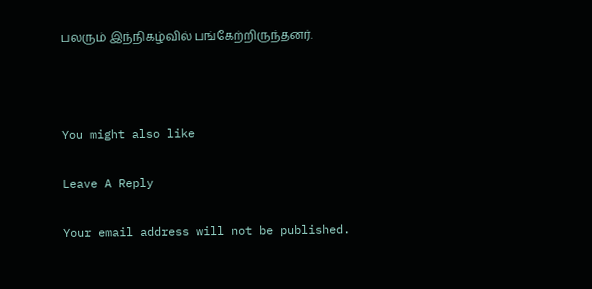பலரும் இந்நிகழ்வில் பங்கேற்றிருந்தனர்.



You might also like

Leave A Reply

Your email address will not be published.